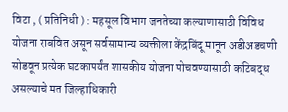विटा , ( प्रतिनिधी ) : महसूल विभाग जनतेच्या कल्याणासाठी विविध योजना राबवित असून सर्वसामान्य व्यक्तीला केंद्रबिंदू मानून अडीअडचणी सोडवून प्रत्येक घटकापर्यंत शासकीय योजना पोचवण्यासाठी कटिबद्ध असल्याचे मत जिल्हाधिकारी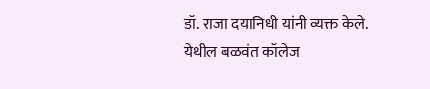डॉ. राजा दयानिधी यांनी व्यक्त केले.
येथील बळवंत कॉलेज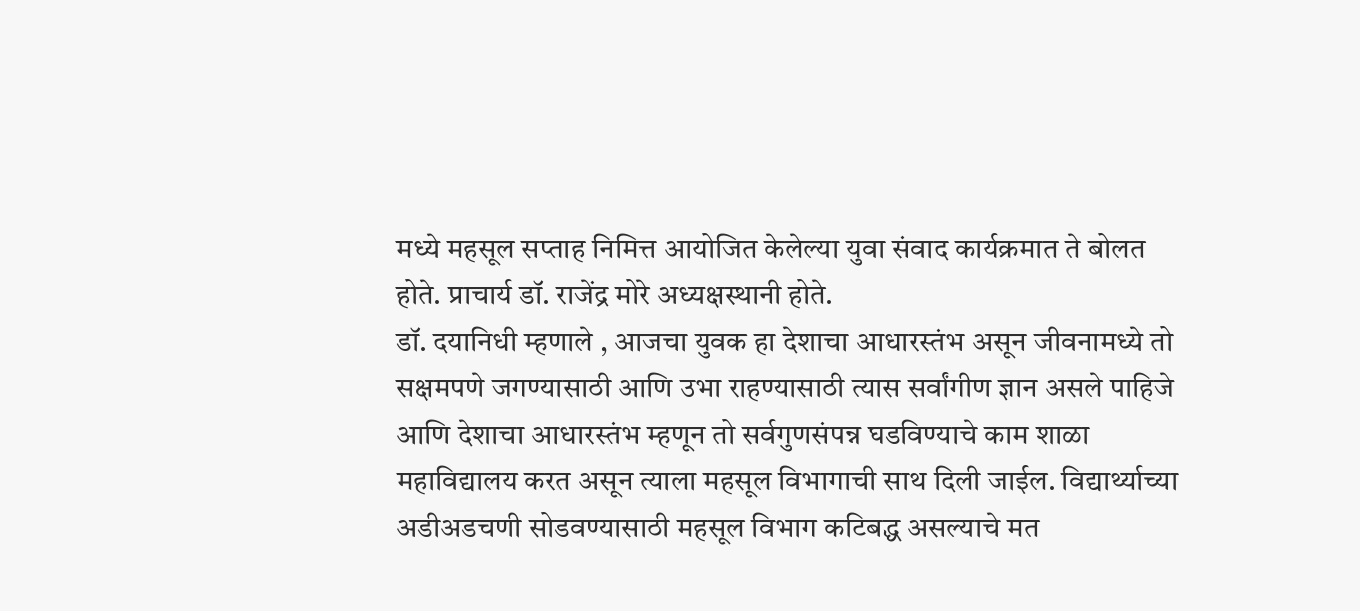मध्ये महसूल सप्ताह निमित्त आयोजित केलेल्या युवा संवाद कार्यक्रमात ते बोलत होते. प्राचार्य डॉ. राजेंद्र मोरे अध्यक्षस्थानी होते.
डॉ. दयानिधी म्हणाले , आजचा युवक हा देशाचा आधारस्तंभ असून जीवनामध्ये तो सक्षमपणे जगण्यासाठी आणि उभा राहण्यासाठी त्यास सर्वांगीण ज्ञान असले पाहिजे आणि देशाचा आधारस्तंभ म्हणून तो सर्वगुणसंपन्न घडविण्याचे काम शाळा महाविद्यालय करत असून त्याला महसूल विभागाची साथ दिली जाईल. विद्यार्थ्याच्या अडीअडचणी सोडवण्यासाठी महसूल विभाग कटिबद्ध असल्याचे मत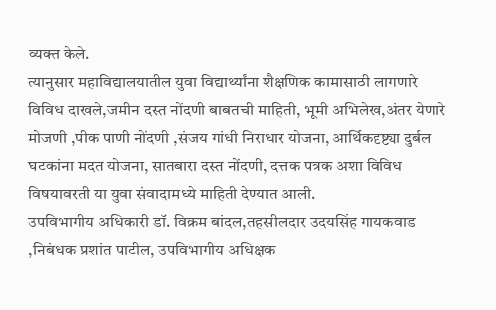व्यक्त केले.
त्यानुसार महाविद्यालयातील युवा विद्यार्थ्यांना शैक्षणिक कामासाठी लागणारे विविध दाखले,जमीन दस्त नोंदणी बाबतची माहिती, भूमी अभिलेख,अंतर येणारे मोजणी ,पीक पाणी नोंदणी ,संजय गांधी निराधार योजना, आर्थिकदृष्ट्या दुर्बल घटकांना मदत योजना, सातबारा दस्त नोंदणी, दत्तक पत्रक अशा विविध विषयावरती या युवा संवादामध्ये माहिती देण्यात आली.
उपविभागीय अधिकारी डॉ. विक्रम बांदल,तहसीलदार उदयसिंह गायकवाड ,निबंधक प्रशांत पाटील, उपविभागीय अधिक्षक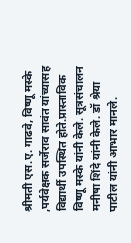श्रीमती एस.ए. गाढवे, विष्णू मस्के ,पर्यवेक्षक सर्जेराव सावंत यांच्यासह विद्यार्थी उपस्थित होते.प्रास्ताविक विष्णू मस्के यांनी केले. सूत्रसंचालन मनीषा शिंदे यांनी केले. डॉ श्रेया पाटील यांनी आभार मानले.